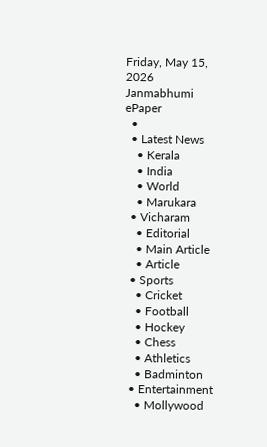Friday, May 15, 2026
Janmabhumi
ePaper
  •
  • Latest News
    • Kerala
    • India
    • World
    • Marukara
  • Vicharam
    • Editorial
    • Main Article
    • Article
  • Sports
    • Cricket
    • Football
    • Hockey
    • Chess
    • Athletics
    • Badminton
  • Entertainment
    • Mollywood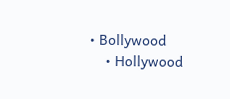• Bollywood
    • Hollywood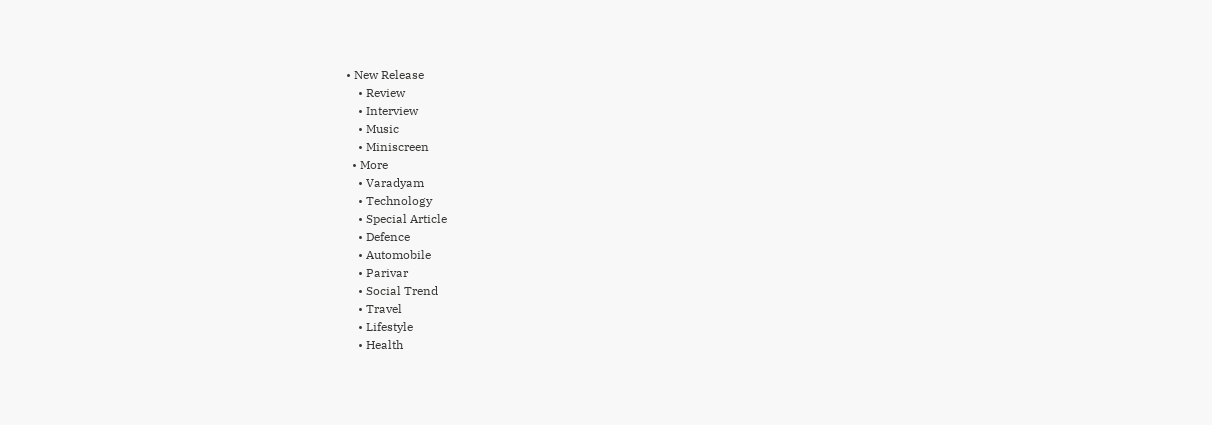• New Release
    • Review
    • Interview
    • Music
    • Miniscreen
  • More
    • Varadyam
    • Technology
    • Special Article
    • Defence
    • Automobile
    • Parivar
    • Social Trend
    • Travel
    • Lifestyle
    • Health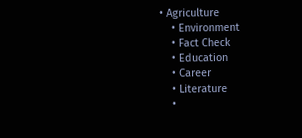• Agriculture
    • Environment
    • Fact Check
    • Education
    • Career
    • Literature
    •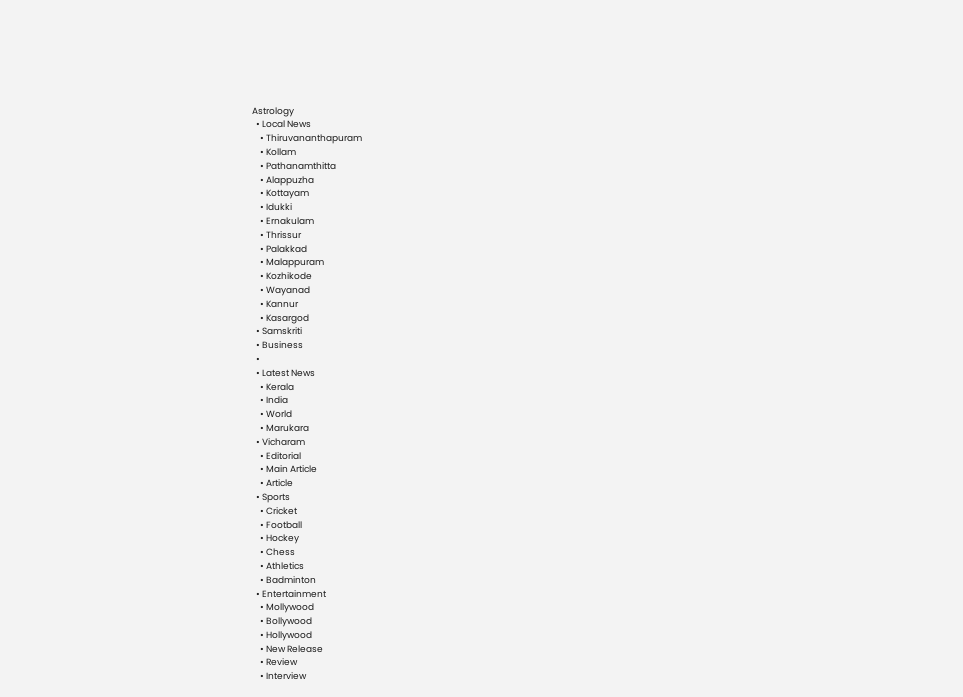Astrology
  • Local News
    • Thiruvananthapuram
    • Kollam
    • Pathanamthitta
    • Alappuzha
    • Kottayam
    • Idukki
    • Ernakulam
    • Thrissur
    • Palakkad
    • Malappuram
    • Kozhikode
    • Wayanad
    • Kannur
    • Kasargod
  • Samskriti
  • Business
  •
  • Latest News
    • Kerala
    • India
    • World
    • Marukara
  • Vicharam
    • Editorial
    • Main Article
    • Article
  • Sports
    • Cricket
    • Football
    • Hockey
    • Chess
    • Athletics
    • Badminton
  • Entertainment
    • Mollywood
    • Bollywood
    • Hollywood
    • New Release
    • Review
    • Interview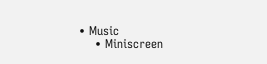• Music
    • Miniscreen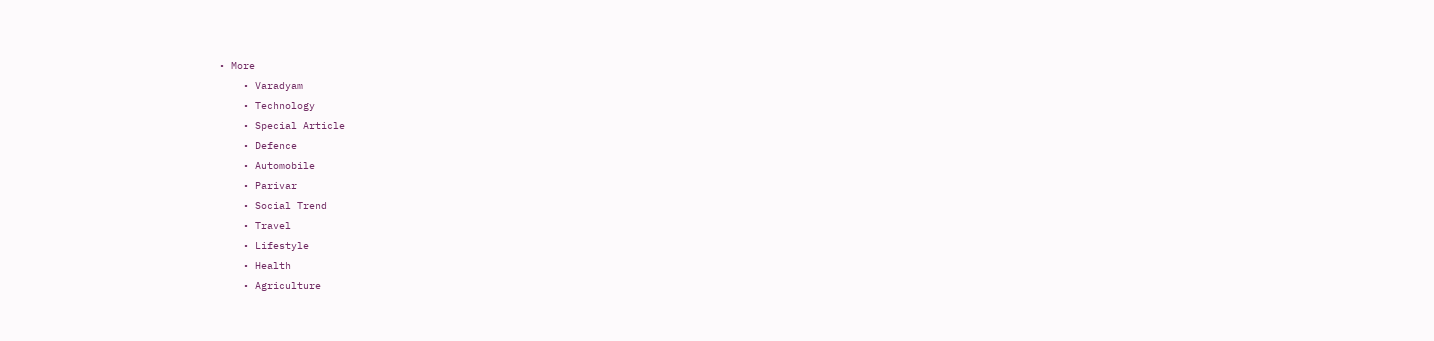• More
    • Varadyam
    • Technology
    • Special Article
    • Defence
    • Automobile
    • Parivar
    • Social Trend
    • Travel
    • Lifestyle
    • Health
    • Agriculture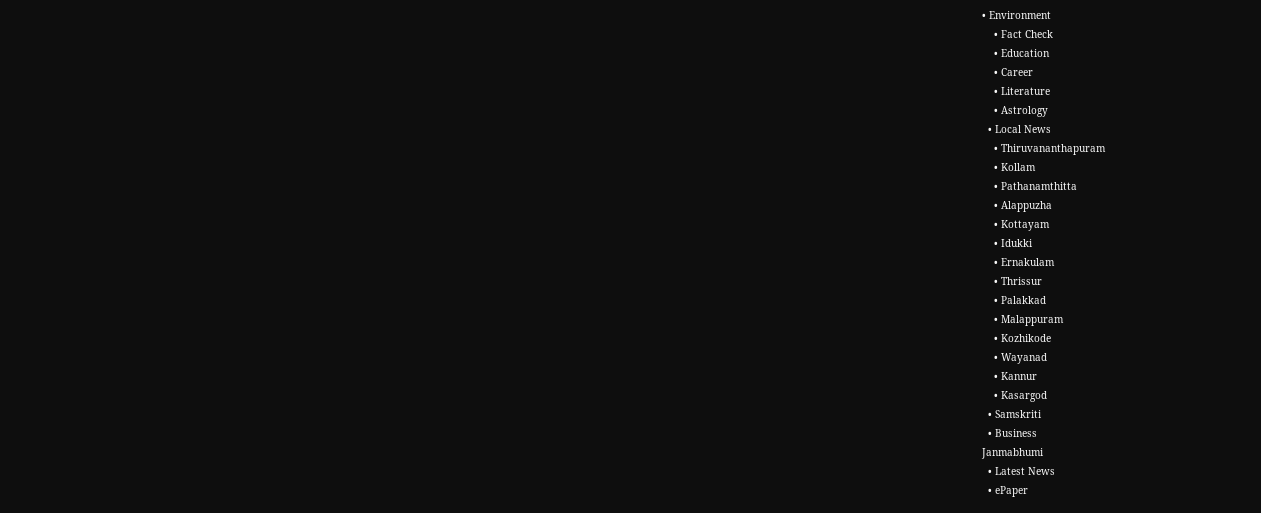• Environment
    • Fact Check
    • Education
    • Career
    • Literature
    • Astrology
  • Local News
    • Thiruvananthapuram
    • Kollam
    • Pathanamthitta
    • Alappuzha
    • Kottayam
    • Idukki
    • Ernakulam
    • Thrissur
    • Palakkad
    • Malappuram
    • Kozhikode
    • Wayanad
    • Kannur
    • Kasargod
  • Samskriti
  • Business
Janmabhumi
  • Latest News
  • ePaper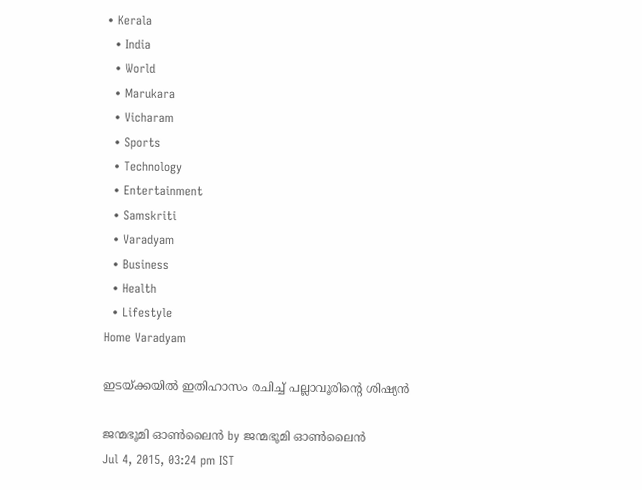• Kerala
  • India
  • World
  • Marukara
  • Vicharam
  • Sports
  • Technology
  • Entertainment
  • Samskriti
  • Varadyam
  • Business
  • Health
  • Lifestyle
Home Varadyam

ഇടയ്‌ക്കയില്‍ ഇതിഹാസം രചിച്ച് പല്ലാവൂരിന്റെ ശിഷ്യന്‍

ജന്മഭൂമി ഓണ്‍ലൈന്‍ by ജന്മഭൂമി ഓണ്‍ലൈന്‍
Jul 4, 2015, 03:24 pm IST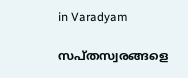in Varadyam

സപ്തസ്വരങ്ങളെ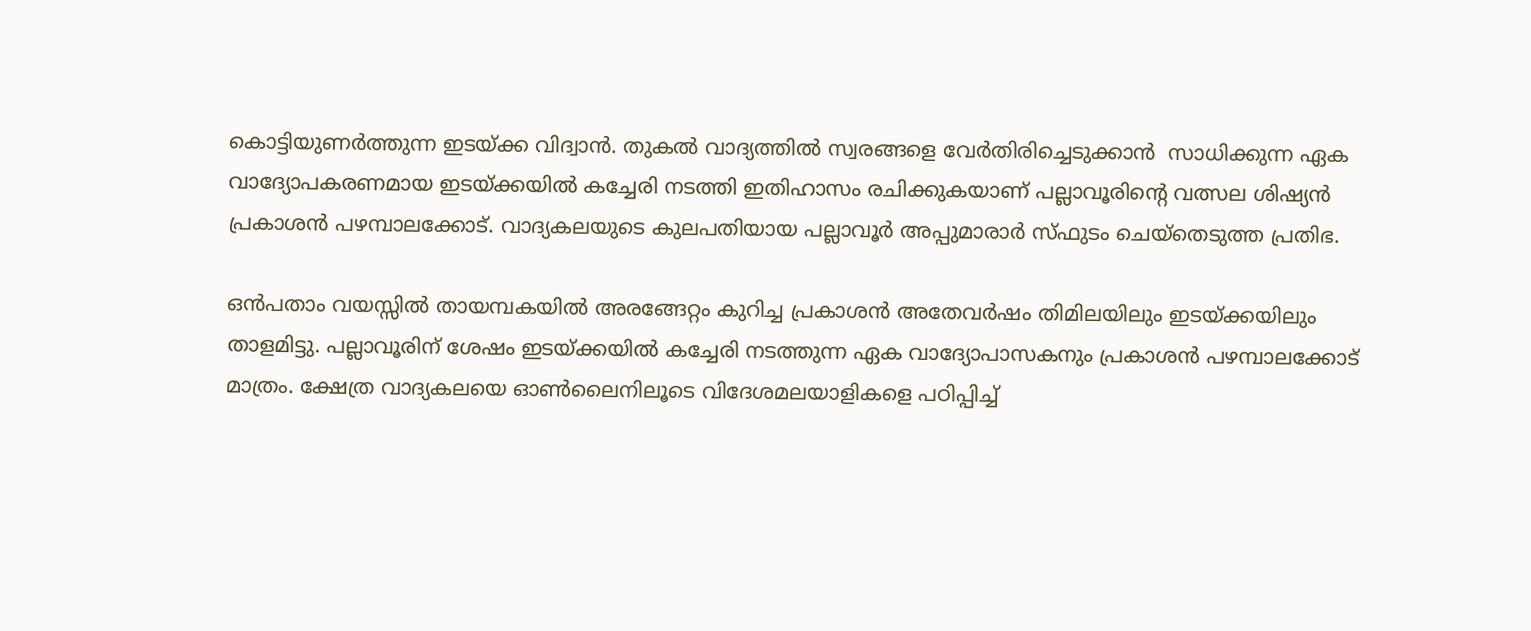കൊട്ടിയുണര്‍ത്തുന്ന ഇടയ്‌ക്ക വിദ്വാന്‍. തുകല്‍ വാദ്യത്തില്‍ സ്വരങ്ങളെ വേര്‍തിരിച്ചെടുക്കാന്‍  സാധിക്കുന്ന ഏക വാദ്യോപകരണമായ ഇടയ്‌ക്കയില്‍ കച്ചേരി നടത്തി ഇതിഹാസം രചിക്കുകയാണ് പല്ലാവൂരിന്റെ വത്സല ശിഷ്യന്‍ പ്രകാശന്‍ പഴമ്പാലക്കോട്. വാദ്യകലയുടെ കുലപതിയായ പല്ലാവൂര്‍ അപ്പുമാരാര്‍ സ്ഫുടം ചെയ്‌തെടുത്ത പ്രതിഭ.

ഒന്‍പതാം വയസ്സില്‍ തായമ്പകയില്‍ അരങ്ങേറ്റം കുറിച്ച പ്രകാശന്‍ അതേവര്‍ഷം തിമിലയിലും ഇടയ്‌ക്കയിലും താളമിട്ടു. പല്ലാവൂരിന് ശേഷം ഇടയ്‌ക്കയില്‍ കച്ചേരി നടത്തുന്ന ഏക വാദ്യോപാസകനും പ്രകാശന്‍ പഴമ്പാലക്കോട് മാത്രം. ക്ഷേത്ര വാദ്യകലയെ ഓണ്‍ലൈനിലൂടെ വിദേശമലയാളികളെ പഠിപ്പിച്ച്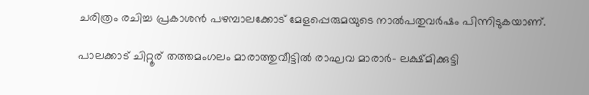ചരിത്രം രചിച്ച പ്രകാശന്‍ പഴമ്പാലക്കോട് മേളപ്പെരുമയുടെ നാല്‍പതുവര്‍ഷം പിന്നിടുകയാണ്.

പാലക്കാട് ചിറ്റൂര് തത്തമംഗലം മാരാത്തുവീട്ടില്‍ രാഘവ മാരാര്‍- ലക്ഷ്മിക്കുട്ടി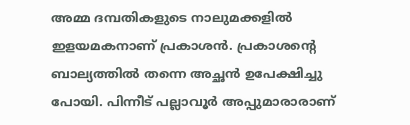അമ്മ ദമ്പതികളുടെ നാലുമക്കളില്‍ ഇളയമകനാണ് പ്രകാശന്‍. പ്രകാശന്റെ ബാല്യത്തില്‍ തന്നെ അച്ഛന്‍ ഉപേക്ഷിച്ചു പോയി. പിന്നീട് പല്ലാവൂര്‍ അപ്പുമാരാരാണ്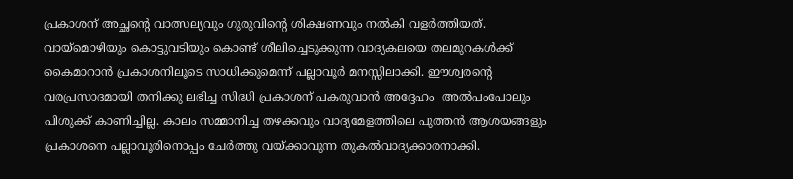പ്രകാശന് അച്ഛന്റെ വാത്സല്യവും ഗുരുവിന്റെ ശിക്ഷണവും നല്‍കി വളര്‍ത്തിയത്. വായ്‌മൊഴിയും കൊട്ടുവടിയും കൊണ്ട് ശീലിച്ചെടുക്കുന്ന വാദ്യകലയെ തലമുറകള്‍ക്ക് കൈമാറാന്‍ പ്രകാശനിലൂടെ സാധിക്കുമെന്ന് പല്ലാവൂര്‍ മനസ്സിലാക്കി. ഈശ്വരന്റെ വരപ്രസാദമായി തനിക്കു ലഭിച്ച സിദ്ധി പ്രകാശന് പകരുവാന്‍ അദ്ദേഹം  അല്‍പംപോലും പിശുക്ക് കാണിച്ചില്ല. കാലം സമ്മാനിച്ച തഴക്കവും വാദ്യമേളത്തിലെ പുത്തന്‍ ആശയങ്ങളും പ്രകാശനെ പല്ലാവൂരിനൊപ്പം ചേര്‍ത്തു വയ്‌ക്കാവുന്ന തുകല്‍വാദ്യക്കാരനാക്കി.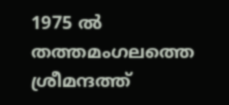1975 ല്‍ തത്തമംഗലത്തെ ശ്രീമന്ദത്ത്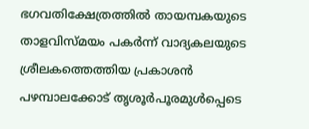ഭഗവതിക്ഷേത്രത്തില്‍ തായമ്പകയുടെ താളവിസ്മയം പകര്‍ന്ന് വാദ്യകലയുടെ ശ്രീലകത്തെത്തിയ പ്രകാശന്‍ പഴമ്പാലക്കോട് തൃശൂര്‍പൂരമുള്‍പ്പെടെ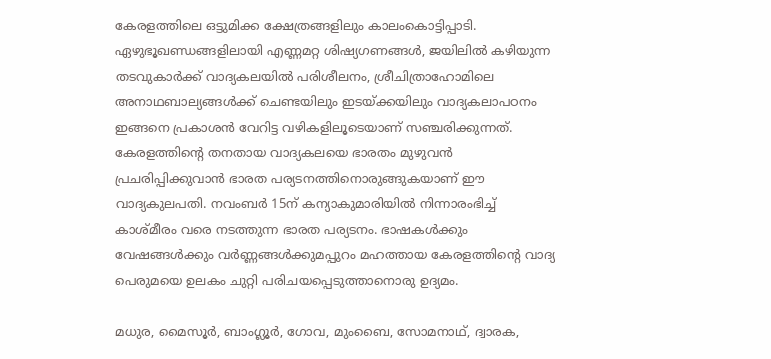കേരളത്തിലെ ഒട്ടുമിക്ക ക്ഷേത്രങ്ങളിലും കാലംകൊട്ടിപ്പാടി. ഏഴുഭൂഖണ്ഡങ്ങളിലായി എണ്ണമറ്റ ശിഷ്യഗണങ്ങള്‍, ജയിലില്‍ കഴിയുന്ന തടവുകാര്‍ക്ക് വാദ്യകലയില്‍ പരിശീലനം, ശ്രീചിത്രാഹോമിലെ അനാഥബാല്യങ്ങള്‍ക്ക് ചെണ്ടയിലും ഇടയ്‌ക്കയിലും വാദ്യകലാപഠനം ഇങ്ങനെ പ്രകാശന്‍ വേറിട്ട വഴികളിലൂടെയാണ് സഞ്ചരിക്കുന്നത്. കേരളത്തിന്റെ തനതായ വാദ്യകലയെ ഭാരതം മുഴുവന്‍ പ്രചരിപ്പിക്കുവാന്‍ ഭാരത പര്യടനത്തിനൊരുങ്ങുകയാണ് ഈ വാദ്യകുലപതി. നവംബര്‍ 15ന് കന്യാകുമാരിയില്‍ നിന്നാരംഭിച്ച് കാശ്മീരം വരെ നടത്തുന്ന ഭാരത പര്യടനം. ഭാഷകള്‍ക്കും വേഷങ്ങള്‍ക്കും വര്‍ണ്ണങ്ങള്‍ക്കുമപ്പുറം മഹത്തായ കേരളത്തിന്റെ വാദ്യ പെരുമയെ ഉലകം ചുറ്റി പരിചയപ്പെടുത്താനൊരു ഉദ്യമം.

മധുര, മൈസൂര്‍, ബാംഗ്ലൂര്‍, ഗോവ, മുംബൈ, സോമനാഥ്, ദ്വാരക,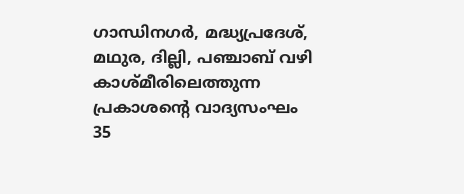ഗാന്ധിനഗര്‍, മദ്ധ്യപ്രദേശ്, മഥുര, ദില്ലി, പഞ്ചാബ് വഴി കാശ്മീരിലെത്തുന്ന പ്രകാശന്റെ വാദ്യസംഘം 35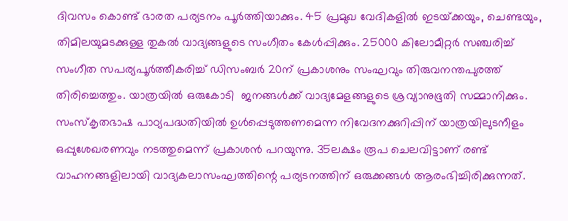ദിവസം കൊണ്ട് ഭാരത പര്യടനം പൂര്‍ത്തിയാക്കും. 45 പ്രമുഖ വേദികളില്‍ ഇടയ്‌ക്കയും, ചെണ്ടയും, തിമിലയുമടക്കുള്ള തുകല്‍ വാദ്യങ്ങളുടെ സംഗീതം കേള്‍പ്പിക്കും. 25000 കിലോമീറ്റര്‍ സഞ്ചരിച്ച് സംഗീത സപര്യപൂര്‍ത്തീകരിച്ച് ഡിസംബര്‍ 20ന് പ്രകാശനും സംഘവും തിരുവനന്തപുരത്ത് തിരിച്ചെത്തും. യാത്രയില്‍ ഒരുകോടി  ജനങ്ങള്‍ക്ക് വാദ്യമേളങ്ങളുടെ ശ്രവ്യാനുഭൂതി സമ്മാനിക്കും. സംസ്‌കൃതഭാഷ പാഠ്യപദ്ധതിയില്‍ ഉള്‍പ്പെടുത്തണമെന്ന നിവേദനക്കുറിപ്പിന് യാത്രയിലുടനീളം ഒപ്പുശേഖരണവും നടത്തുമെന്ന് പ്രകാശന്‍ പറയുന്നു. 35ലക്ഷം രൂപ ചെലവിട്ടാണ് രണ്ട് വാഹനങ്ങളിലായി വാദ്യകലാസംഘത്തിന്റെ പര്യടനത്തിന് ഒരുക്കങ്ങള്‍ ആരംഭിച്ചിരിക്കുന്നത്.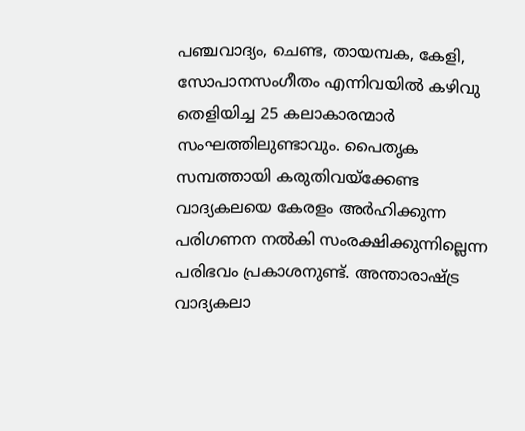പഞ്ചവാദ്യം, ചെണ്ട, തായമ്പക, കേളി, സോപാനസംഗീതം എന്നിവയില്‍ കഴിവു തെളിയിച്ച 25 കലാകാരന്മാര്‍ സംഘത്തിലുണ്ടാവും. പൈതൃക സമ്പത്തായി കരുതിവയ്‌ക്കേണ്ട വാദ്യകലയെ കേരളം അര്‍ഹിക്കുന്ന പരിഗണന നല്‍കി സംരക്ഷിക്കുന്നില്ലെന്ന പരിഭവം പ്രകാശനുണ്ട്. അന്താരാഷ്‌ട്ര വാദ്യകലാ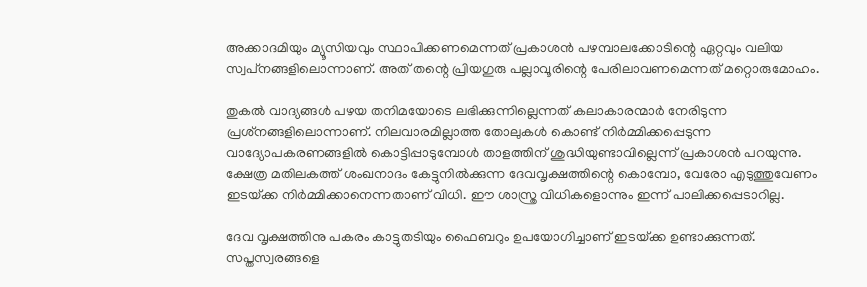അക്കാദമിയും മ്യൂസിയവും സ്ഥാപിക്കണമെന്നത് പ്രകാശന്‍ പഴമ്പാലക്കോടിന്റെ ഏറ്റവും വലിയ സ്വപ്‌നങ്ങളിലൊന്നാണ്. അത് തന്റെ പ്രിയഗുരു പല്ലാവൂരിന്റെ പേരിലാവണമെന്നത് മറ്റൊരുമോഹം.

തുകല്‍ വാദ്യങ്ങള്‍ പഴയ തനിമയോടെ ലഭിക്കുന്നില്ലെന്നത് കലാകാരന്മാര്‍ നേരിടുന്ന പ്രശ്‌നങ്ങളിലൊന്നാണ്. നിലവാരമില്ലാത്ത തോലുകള്‍ കൊണ്ട് നിര്‍മ്മിക്കപ്പെടുന്ന വാദ്യോപകരണങ്ങളില്‍ കൊട്ടിപ്പാടുമ്പോള്‍ താളത്തിന് ശുദ്ധിയുണ്ടാവില്ലെന്ന് പ്രകാശന്‍ പറയുന്നു. ക്ഷേത്ര മതിലകത്ത് ശംഖനാദം കേട്ടുനില്‍ക്കുന്ന ദേവവൃക്ഷത്തിന്റെ കൊമ്പോ, വേരോ എടുത്തുവേണം ഇടയ്‌ക്ക നിര്‍മ്മിക്കാനെന്നതാണ് വിധി. ഈ ശാസ്ത്ര വിധികളൊന്നും ഇന്ന് പാലിക്കപ്പെടാറില്ല.

ദേവ വൃക്ഷത്തിനു പകരം കാട്ടുതടിയും ഫൈബറും ഉപയോഗിച്ചാണ് ഇടയ്‌ക്ക ഉണ്ടാക്കുന്നത്. സപ്തസ്വരങ്ങളെ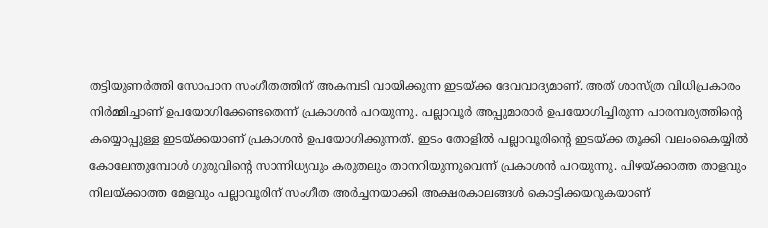തട്ടിയുണര്‍ത്തി സോപാന സംഗീതത്തിന് അകമ്പടി വായിക്കുന്ന ഇടയ്‌ക്ക ദേവവാദ്യമാണ്. അത് ശാസ്ത്ര വിധിപ്രകാരം നിര്‍മ്മിച്ചാണ് ഉപയോഗിക്കേണ്ടതെന്ന് പ്രകാശന്‍ പറയുന്നു. പല്ലാവൂര്‍ അപ്പുമാരാര്‍ ഉപയോഗിച്ചിരുന്ന പാരമ്പര്യത്തിന്റെ കയ്യൊപ്പുള്ള ഇടയ്‌ക്കയാണ് പ്രകാശന്‍ ഉപയോഗിക്കുന്നത്. ഇടം തോളില്‍ പല്ലാവൂരിന്റെ ഇടയ്‌ക്ക തൂക്കി വലംകൈയ്യില്‍ കോലേന്തുമ്പോള്‍ ഗുരുവിന്റെ സാന്നിധ്യവും കരുതലും താനറിയുന്നുവെന്ന് പ്രകാശന്‍ പറയുന്നു. പിഴയ്‌ക്കാത്ത താളവും നിലയ്‌ക്കാത്ത മേളവും പല്ലാവൂരിന് സംഗീത അര്‍ച്ചനയാക്കി അക്ഷരകാലങ്ങള്‍ കൊട്ടിക്കയറുകയാണ്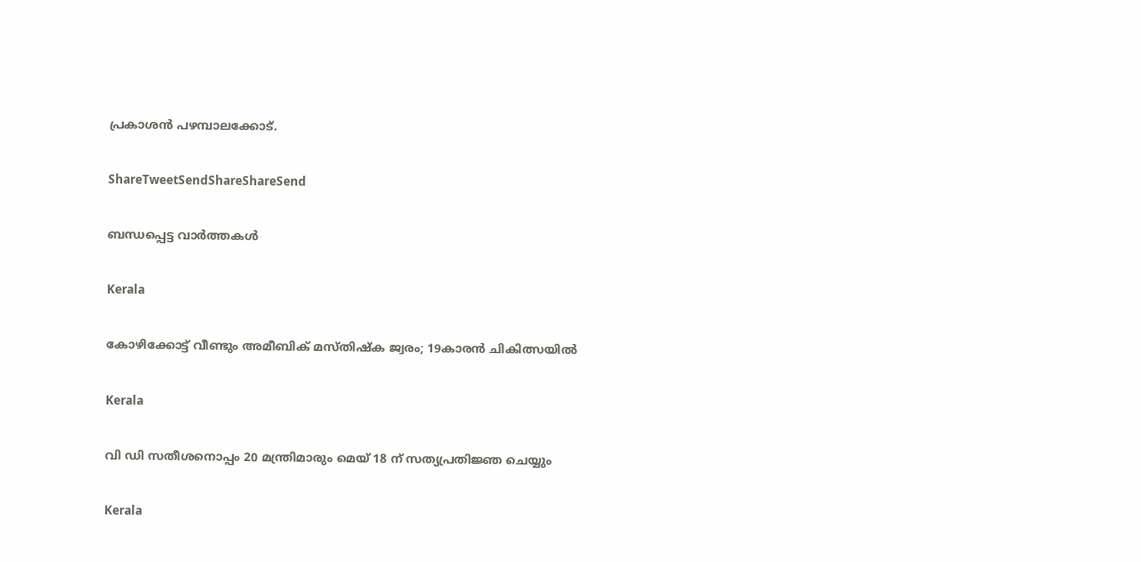പ്രകാശന്‍ പഴമ്പാലക്കോട്.

ShareTweetSendShareShareSend

ബന്ധപ്പെട്ട വാര്‍ത്തകള്‍

Kerala

കോഴിക്കോട്ട് വീണ്ടും അമീബിക് മസ്തിഷ്‌ക ജ്വരം; 19കാരൻ ചികിത്സയിൽ

Kerala

വി ഡി സതീശനൊപ്പം 20 മന്ത്രിമാരും മെയ് 18 ന് സത്യപ്രതിജ്ഞ ചെയ്യും

Kerala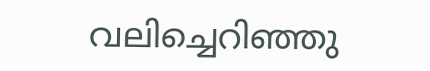വലിച്ചെറിഞ്ഞു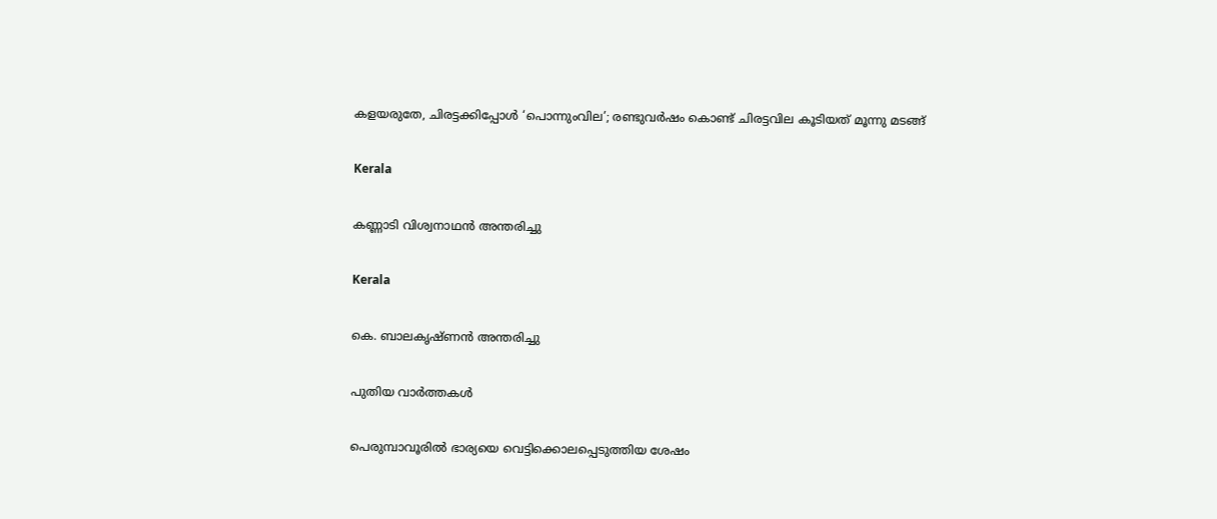കളയരുതേ, ചിരട്ടക്കിപ്പോള്‍ ‘പൊന്നുംവില’; രണ്ടുവര്‍ഷം കൊണ്ട് ചിരട്ടവില കൂടിയത് മൂന്നു മടങ്ങ്

Kerala

കണ്ണാടി വിശ്വനാഥന്‍ അന്തരിച്ചു

Kerala

കെ. ബാലകൃഷ്ണന്‍ അന്തരിച്ചു

പുതിയ വാര്‍ത്തകള്‍

പെരുമ്പാവൂരിൽ ഭാര്യയെ വെട്ടിക്കൊലപ്പെടുത്തിയ ശേഷം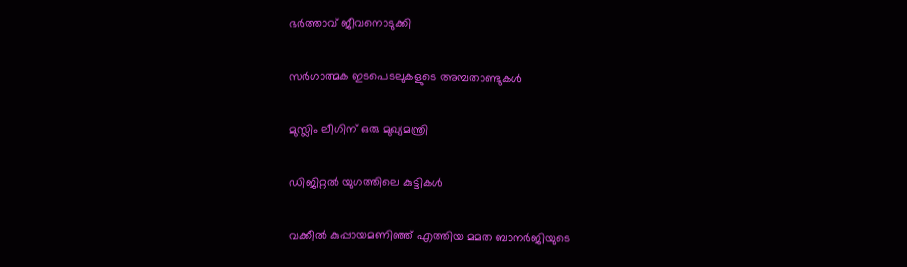ഭർത്താവ് ജീവനൊടുക്കി

സര്‍ഗാത്മക ഇടപെടലുകളുടെ അമ്പതാണ്ടുകള്‍

മുസ്ലിം ലീഗിന് ഒരു മുഖ്യമന്ത്രി

ഡിജിറ്റല്‍ യുഗത്തിലെ കുട്ടികള്‍

വക്കീൽ കുപ്പായമണിഞ്ഞ് എത്തിയ മമത ബാനർജിയുടെ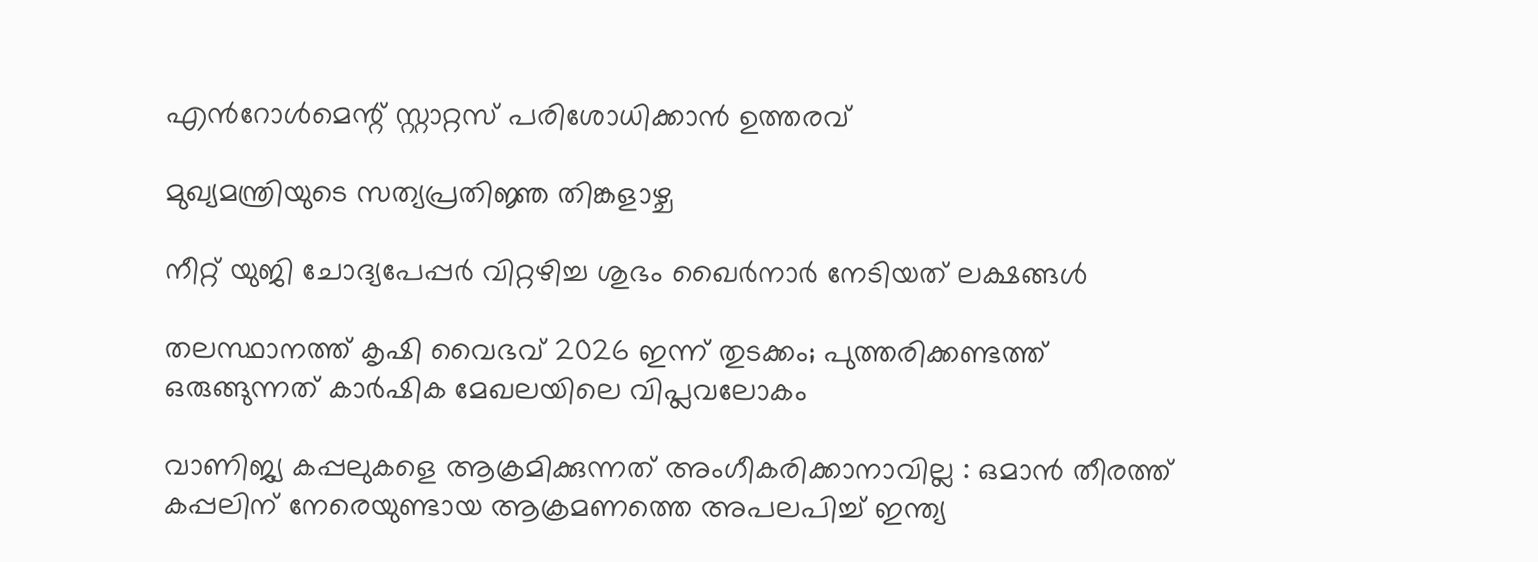എൻറോൾമെന്റ് സ്റ്റാറ്റസ് പരിശോധിക്കാൻ ഉത്തരവ്

മുഖ്യമന്ത്രിയുടെ സത്യപ്രതിജ്ഞ തിങ്കളാഴ്ച

നീറ്റ് യുജി ചോദ്യപേപ്പര്‍ വിറ്റഴിച്ച ശുഭം ഖൈര്‍നാര്‍ നേടിയത് ലക്ഷങ്ങള്‍

തലസ്ഥാനത്ത് കൃഷി വൈഭവ് 2026 ഇന്ന് തുടക്കം; പുത്തരിക്കണ്ടത്ത് ഒരുങ്ങുന്നത് കാര്‍ഷിക മേഖലയിലെ വിപ്ലവലോകം

വാണിജ്യ കപ്പലുകളെ ആക്രമിക്കുന്നത് അംഗീകരിക്കാനാവില്ല : ഒമാൻ തീരത്ത് കപ്പലിന് നേരെയുണ്ടായ ആക്രമണത്തെ അപലപിച്ച് ഇന്ത്യ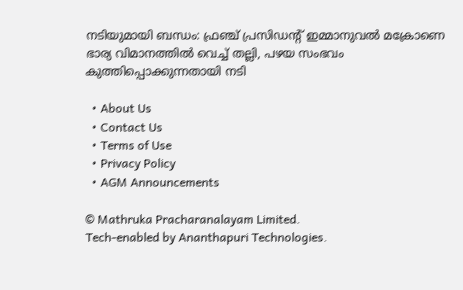നടിയുമായി ബന്ധം: ഫ്രഞ്ച് പ്രസിഡന്റ് ഇമ്മാനുവൽ മക്രോണെ ഭാര്യ വിമാനത്തില്‍ വെച്ച് തല്ലി, പഴയ സംഭവം കുത്തിപ്പൊക്കുന്നതായി നടി

  • About Us
  • Contact Us
  • Terms of Use
  • Privacy Policy
  • AGM Announcements

© Mathruka Pracharanalayam Limited.
Tech-enabled by Ananthapuri Technologies.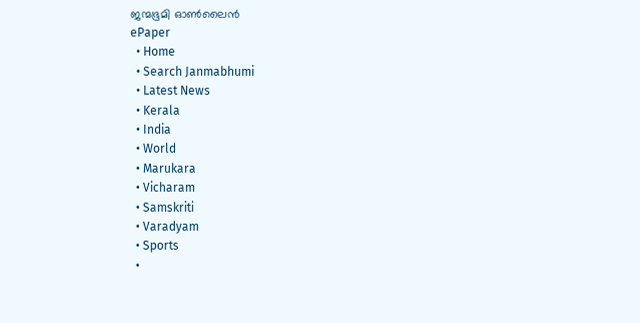ജന്മഭൂമി ഓണ്‍ലൈന്‍
ePaper
  • Home
  • Search Janmabhumi
  • Latest News
  • Kerala
  • India
  • World
  • Marukara
  • Vicharam
  • Samskriti
  • Varadyam
  • Sports
  •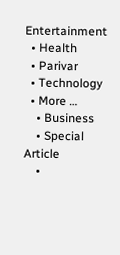Entertainment
  • Health
  • Parivar
  • Technology
  • More …
    • Business
    • Special Article
    •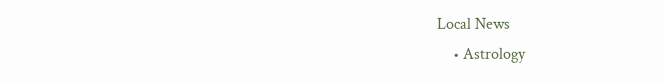Local News
    • Astrology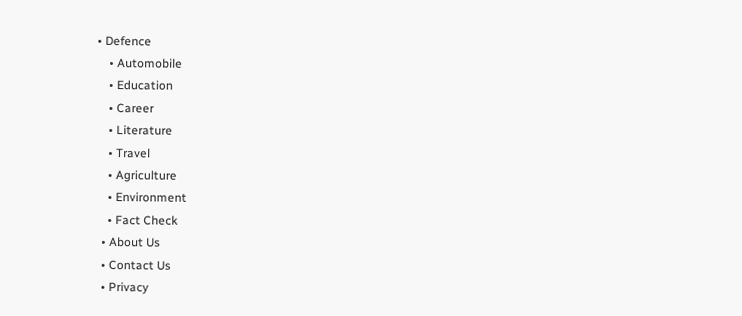• Defence
    • Automobile
    • Education
    • Career
    • Literature
    • Travel
    • Agriculture
    • Environment
    • Fact Check
  • About Us
  • Contact Us
  • Privacy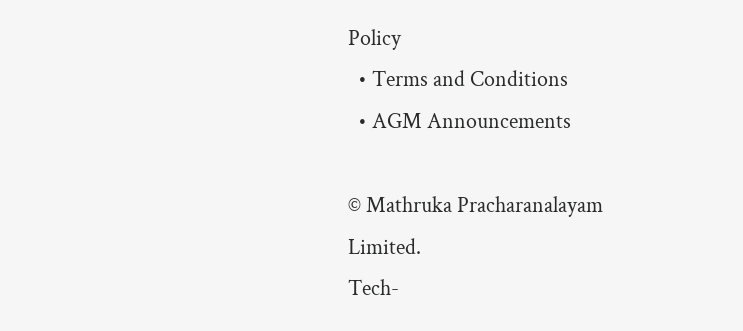Policy
  • Terms and Conditions
  • AGM Announcements

© Mathruka Pracharanalayam Limited.
Tech-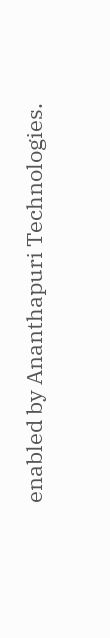enabled by Ananthapuri Technologies.